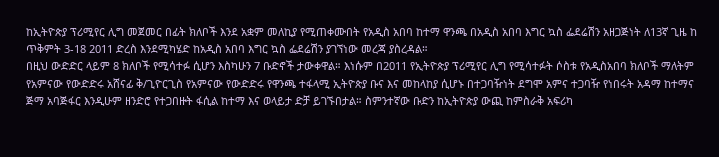ከኢትዮጵያ ፕሪሚየር ሊግ መጀመር በፊት ክለቦች እንደ አቋም መለኪያ የሚጠቀሙበት የአዲስ አበባ ከተማ ዋንጫ በአዲስ አበባ እግር ኳስ ፌደሬሽን አዘጋጅነት ለ13ኛ ጊዜ ከ ጥቅምት 3-18 2011 ድረስ እንደሚካሄድ ከአዲስ አበባ እግር ኳስ ፌደሬሽን ያገኘነው መረጃ ያስረዳል።
በዚህ ውድድር ላይም 8 ክለቦች የሚሳተፉ ሲሆን እስካሁን 7 ቡድኖች ታውቀዋል። እነሱም በ2011 የኢትዮጵያ ፕሪሚየር ሊግ የሚሳተፉት ሶስቱ የአዲስአበባ ክለቦች ማለትም የአምናው የውድድሩ አሸናፊ ቅ/ጊዮርጊስ የአምናው የውድድሩ የዋንጫ ተፋላሚ ኢትዮጵያ ቡና እና መከላከያ ሲሆኑ በተጋባዥነት ደግሞ አምና ተጋባዥ የነበሩት አዳማ ከተማና ጅማ አባጅፋር እንዲሁም ዘንድሮ የተጋበዙት ፋሲል ከተማ እና ወላይታ ድቻ ይገኙበታል። ስምንተኛው ቡድን ከኢትዮጵያ ውጪ ከምስራቅ አፍሪካ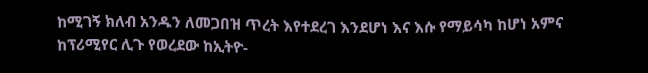ከሚገኝ ክለብ አንዱን ለመጋበዝ ጥረት እየተደረገ እንደሆነ እና እሱ የማይሳካ ከሆነ አምና ከፕሪሚየር ሊጉ የወረደው ከኢትዮ-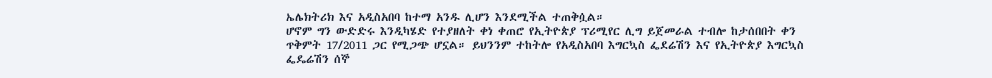ኤሌክትሪክ እና አዲስአበባ ከተማ አንዱ ሊሆን እንደሚችል ተጠቅሷል።
ሆኖም ግን ውድድሩ እንዲካሄድ የተያዘለት ቀነ ቀጠሮ የኢትዮጵያ ፕሪሚየር ሊግ ይጀመራል ተብሎ ከታሰበበት ቀን ጥቅምት 17/2011 ጋር የሚጋጭ ሆኗል። ይህንንም ተከትሎ የአዲስአበባ እግርኳስ ፌደሬሽን እና የኢትዮጵያ እግርኳስ ፌዴሬሽን ሰኞ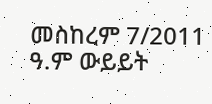መስከረም 7/2011 ዓ.ም ውይይት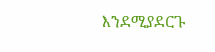እንደሚያደርጉ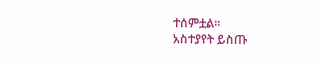ተሰምቷል።
አስተያየት ይስጡ